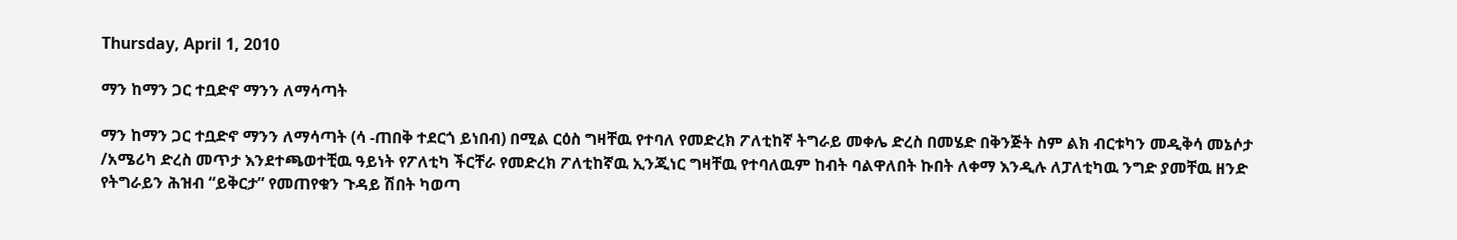Thursday, April 1, 2010

ማን ከማን ጋር ተቧድኖ ማንን ለማሳጣት

ማን ከማን ጋር ተቧድኖ ማንን ለማሳጣት (ሳ -ጠበቅ ተደርጎ ይነበብ) በሚል ርዕስ ግዛቸዉ የተባለ የመድረክ ፖለቲከኛ ትግራይ መቀሌ ድረስ በመሄድ በቅንጅት ስም ልክ ብርቱካን መዲቅሳ መኔሶታ /አሜሪካ ድረስ መጥታ እንደተጫወተቺዉ ዓይነት የፖለቲካ ችርቸራ የመድረክ ፖለቲከኛዉ ኢንጂነር ግዛቸዉ የተባለዉም ከብት ባልዋለበት ኩበት ለቀማ እንዲሉ ለፓለቲካዉ ንግድ ያመቸዉ ዘንድ የትግራይን ሕዝብ “ይቅርታ” የመጠየቁን ጉዳይ ሽበት ካወጣ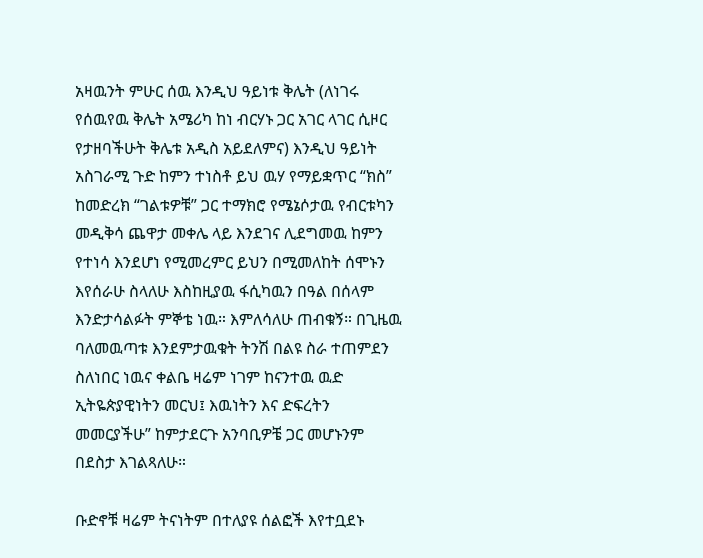አዛዉንት ምሁር ሰዉ እንዲህ ዓይነቱ ቅሌት (ለነገሩ የሰዉየዉ ቅሌት አሜሪካ ከነ ብርሃኑ ጋር አገር ላገር ሲዞር የታዘባችሁት ቅሌቱ አዲስ አይደለምና) እንዲህ ዓይነት አስገራሚ ጉድ ከምን ተነስቶ ይህ ዉሃ የማይቋጥር “ክስ” ከመድረክ “ገልቱዎቹ” ጋር ተማክሮ የሜኔሶታዉ የብርቱካን መዲቅሳ ጨዋታ መቀሌ ላይ እንደገና ሊደግመዉ ከምን የተነሳ እንደሆነ የሚመረምር ይህን በሚመለከት ሰሞኑን እየሰራሁ ስላለሁ እስከዚያዉ ፋሲካዉን በዓል በሰላም እንድታሳልፉት ምኞቴ ነዉ። እምለሳለሁ ጠብቁኝ። በጊዜዉ ባለመዉጣቱ እንደምታዉቁት ትንሽ በልዩ ስራ ተጠምደን ስለነበር ነዉና ቀልቤ ዛሬም ነገም ከናንተዉ ዉድ ኢትዬጵያዊነትን መርህ፤ እዉነትን እና ድፍረትን መመርያችሁ” ከምታደርጉ አንባቢዎቼ ጋር መሆኑንም በደስታ እገልጻለሁ።

ቡድኖቹ ዛሬም ትናነትም በተለያዩ ሰልፎች እየተቧደኑ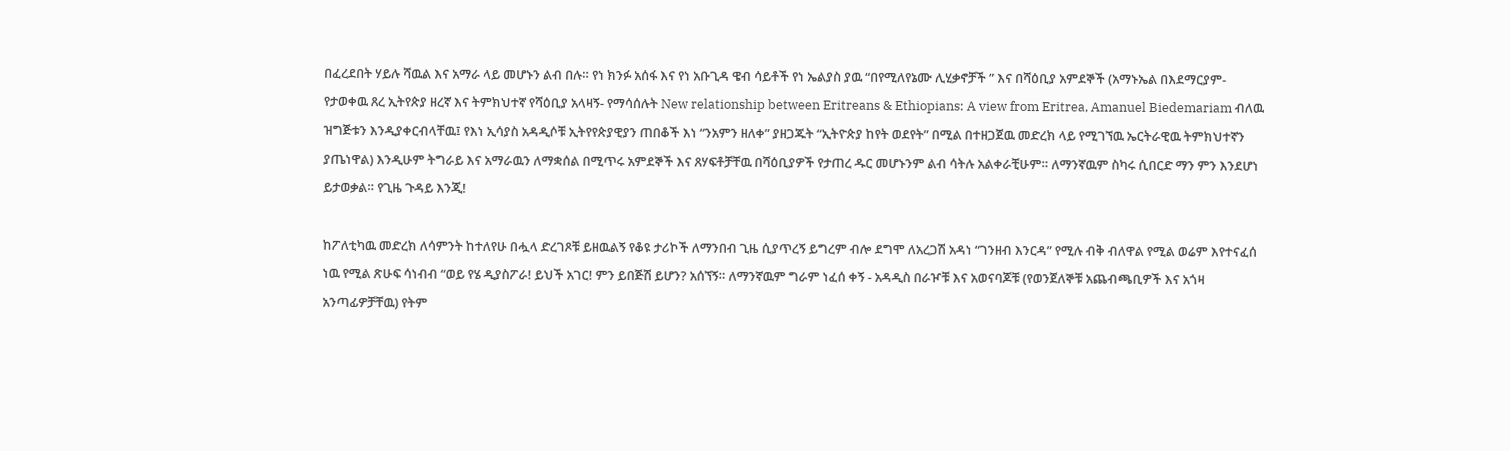በፈረደበት ሃይሉ ሻዉል እና አማራ ላይ መሆኑን ልብ በሉ። የነ ክንፉ አሰፋ እና የነ አቡጊዳ ዌብ ሳይቶች የነ ኤልያስ ያዉ “በየሚለየኔሙ ሊሂቃኖቻች ” እና በሻዕቢያ አምደኞች (አማኑኤል በእደማርያም- የታወቀዉ ጸረ ኢትየጵያ ዘረኛ እና ትምክህተኛ የሻዕቢያ አላዛኝ- የማሳሰሉት New relationship between Eritreans & Ethiopians: A view from Eritrea, Amanuel Biedemariam ብለዉ ዝግጅቱን እንዲያቀርብላቸዉ፤ የእነ ኢሳያስ አዳዲሶቹ ኢትየየጵያዊያን ጠበቆች እነ “ንአምን ዘለቀ” ያዘጋጁት “ኢትዮጵያ ከየት ወደየት” በሚል በተዘጋጀዉ መድረክ ላይ የሚገኘዉ ኤርትራዊዉ ትምክህተኛን ያጤነዋል) እንዲሁም ትግራይ እና አማራዉን ለማቋሰል በሚጥሩ አምደኞች እና ጸሃፍቶቻቸዉ በሻዕቢያዎች የታጠረ ዱር መሆኑንም ልብ ሳትሉ አልቀራቺሁም። ለማንኛዉም ስካሩ ሲበርድ ማን ምን እንደሆነ ይታወቃል። የጊዜ ጉዳይ እንጂ!

ከፖለቲካዉ መድረክ ለሳምንት ከተለየሁ በሗላ ድረገጾቹ ይዘዉልኝ የቆዩ ታሪኮች ለማንበብ ጊዜ ሲያጥረኝ ይግረም ብሎ ደግሞ ለአረጋሽ አዳነ “ገንዘብ እንርዳ” የሚሉ ብቅ ብለዋል የሚል ወሬም እየተናፈሰ ነዉ የሚል ጽሁፍ ሳነብብ “ወይ የሄ ዲያስፖራ! ይህች አገር! ምን ይበጅሽ ይሆን? አሰኘኝ። ለማንኛዉም ግራም ነፈሰ ቀኝ - አዳዲስ በራዦቹ እና አወናባጆቹ (የወንጀለኞቹ አጨብጫቢዎች እና አጎዛ አንጣፊዎቻቸዉ) የትም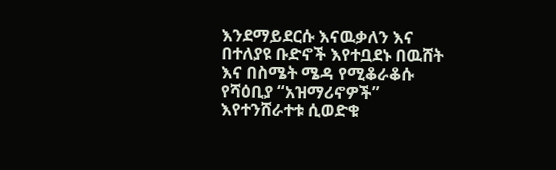እንደማይደርሱ እናዉቃለን እና በተለያዩ ቡድኖች እየተቧደኑ በዉሸት እና በስሜት ሜዳ የሚቆራቆሱ የሻዕቢያ “አዝማሪኖዎች” እየተንሸራተቱ ሲወድቁ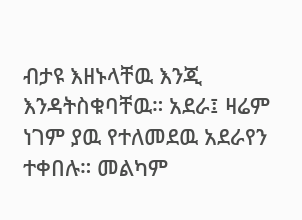ብታዩ እዘኑላቸዉ እንጂ እንዳትስቁባቸዉ። አደራ፤ ዛሬም ነገም ያዉ የተለመደዉ አደራየን ተቀበሉ። መልካም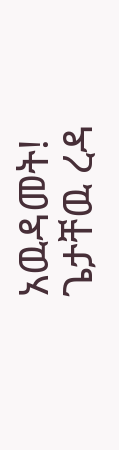አዉዳመት! ጌታቸዉ ረዳ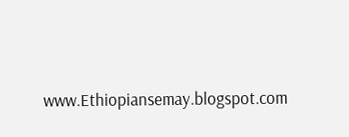www.Ethiopiansemay.blogspot.com